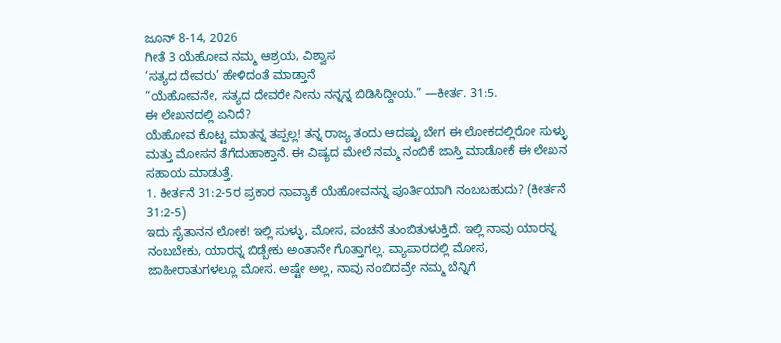ಜೂನ್ 8-14, 2026
ಗೀತೆ 3 ಯೆಹೋವ ನಮ್ಮ ಆಶ್ರಯ, ವಿಶ್ವಾಸ
‘ಸತ್ಯದ ದೇವರು’ ಹೇಳಿದಂತೆ ಮಾಡ್ತಾನೆ
“ಯೆಹೋವನೇ, ಸತ್ಯದ ದೇವರೇ ನೀನು ನನ್ನನ್ನ ಬಿಡಿಸಿದ್ದೀಯ.” —ಕೀರ್ತ. 31:5.
ಈ ಲೇಖನದಲ್ಲಿ ಏನಿದೆ?
ಯೆಹೋವ ಕೊಟ್ಟ ಮಾತನ್ನ ತಪ್ಪಲ್ಲ! ತನ್ನ ರಾಜ್ಯ ತಂದು ಆದಷ್ಟು ಬೇಗ ಈ ಲೋಕದಲ್ಲಿರೋ ಸುಳ್ಳು ಮತ್ತು ಮೋಸನ ತೆಗೆದುಹಾಕ್ತಾನೆ. ಈ ವಿಷ್ಯದ ಮೇಲೆ ನಮ್ಮ ನಂಬಿಕೆ ಜಾಸ್ತಿ ಮಾಡೋಕೆ ಈ ಲೇಖನ ಸಹಾಯ ಮಾಡುತ್ತೆ.
1. ಕೀರ್ತನೆ 31:2-5ರ ಪ್ರಕಾರ ನಾವ್ಯಾಕೆ ಯೆಹೋವನನ್ನ ಪೂರ್ತಿಯಾಗಿ ನಂಬಬಹುದು? (ಕೀರ್ತನೆ 31:2-5)
ಇದು ಸೈತಾನನ ಲೋಕ! ಇಲ್ಲಿ ಸುಳ್ಳು, ಮೋಸ, ವಂಚನೆ ತುಂಬಿತುಳುಕ್ತಿದೆ. ಇಲ್ಲಿ ನಾವು ಯಾರನ್ನ ನಂಬಬೇಕು, ಯಾರನ್ನ ಬಿಡ್ಬೇಕು ಅಂತಾನೇ ಗೊತ್ತಾಗಲ್ಲ. ವ್ಯಾಪಾರದಲ್ಲಿ ಮೋಸ, ಜಾಹೀರಾತುಗಳಲ್ಲೂ ಮೋಸ. ಅಷ್ಟೇ ಅಲ್ಲ, ನಾವು ನಂಬಿದವ್ರೇ ನಮ್ಮ ಬೆನ್ನಿಗೆ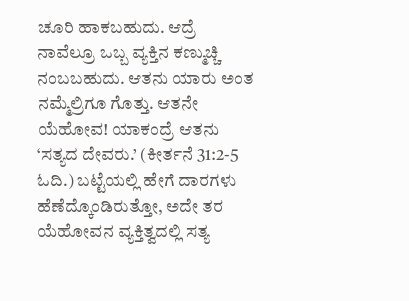ಚೂರಿ ಹಾಕಬಹುದು. ಆದ್ರೆ ನಾವೆಲ್ರೂ ಒಬ್ಬ ವ್ಯಕ್ತಿನ ಕಣ್ಮುಚ್ಚಿ ನಂಬಬಹುದು. ಆತನು ಯಾರು ಅಂತ ನಮ್ಮೆಲ್ರಿಗೂ ಗೊತ್ತು. ಆತನೇ ಯೆಹೋವ! ಯಾಕಂದ್ರೆ ಆತನು ‘ಸತ್ಯದ ದೇವರು.’ (ಕೀರ್ತನೆ 31:2-5 ಓದಿ.) ಬಟ್ಟೆಯಲ್ಲಿ ಹೇಗೆ ದಾರಗಳು ಹೆಣೆದ್ಕೊಂಡಿರುತ್ತೋ, ಅದೇ ತರ ಯೆಹೋವನ ವ್ಯಕ್ತಿತ್ವದಲ್ಲಿ ಸತ್ಯ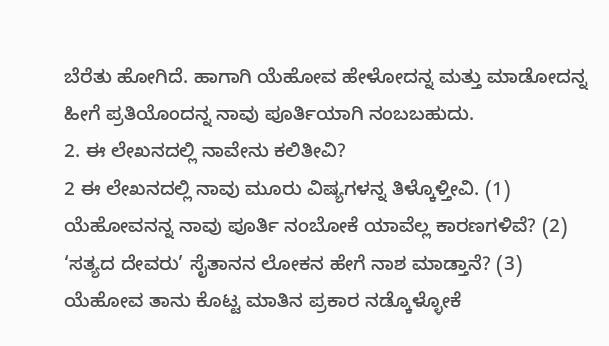ಬೆರೆತು ಹೋಗಿದೆ. ಹಾಗಾಗಿ ಯೆಹೋವ ಹೇಳೋದನ್ನ ಮತ್ತು ಮಾಡೋದನ್ನ ಹೀಗೆ ಪ್ರತಿಯೊಂದನ್ನ ನಾವು ಪೂರ್ತಿಯಾಗಿ ನಂಬಬಹುದು.
2. ಈ ಲೇಖನದಲ್ಲಿ ನಾವೇನು ಕಲಿತೀವಿ?
2 ಈ ಲೇಖನದಲ್ಲಿ ನಾವು ಮೂರು ವಿಷ್ಯಗಳನ್ನ ತಿಳ್ಕೊಳ್ತೀವಿ. (1) ಯೆಹೋವನನ್ನ ನಾವು ಪೂರ್ತಿ ನಂಬೋಕೆ ಯಾವೆಲ್ಲ ಕಾರಣಗಳಿವೆ? (2) ‘ಸತ್ಯದ ದೇವರು’ ಸೈತಾನನ ಲೋಕನ ಹೇಗೆ ನಾಶ ಮಾಡ್ತಾನೆ? (3) ಯೆಹೋವ ತಾನು ಕೊಟ್ಟ ಮಾತಿನ ಪ್ರಕಾರ ನಡ್ಕೊಳ್ಳೋಕೆ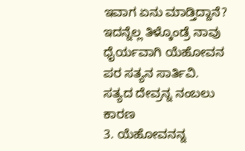ಇವಾಗ ಏನು ಮಾಡ್ತಿದ್ದಾನೆ? ಇದನ್ನೆಲ್ಲ ತಿಳ್ಕೊಂಡ್ರೆ ನಾವು ಧೈರ್ಯವಾಗಿ ಯೆಹೋವನ ಪರ ಸತ್ಯನ ಸಾರ್ತಿವಿ.
ಸತ್ಯದ ದೇವ್ರನ್ನ ನಂಬಲು ಕಾರಣ
3. ಯೆಹೋವನನ್ನ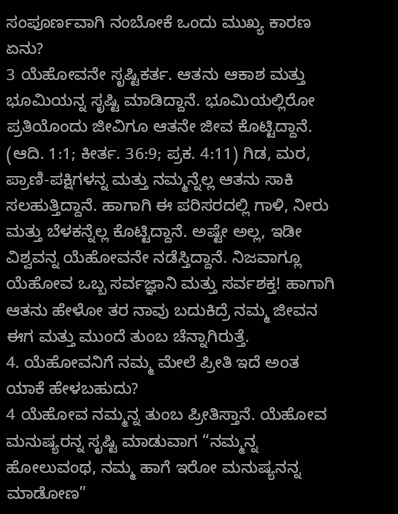ಸಂಪೂರ್ಣವಾಗಿ ನಂಬೋಕೆ ಒಂದು ಮುಖ್ಯ ಕಾರಣ ಏನು?
3 ಯೆಹೋವನೇ ಸೃಷ್ಟಿಕರ್ತ. ಆತನು ಆಕಾಶ ಮತ್ತು ಭೂಮಿಯನ್ನ ಸೃಷ್ಟಿ ಮಾಡಿದ್ದಾನೆ. ಭೂಮಿಯಲ್ಲಿರೋ ಪ್ರತಿಯೊಂದು ಜೀವಿಗೂ ಆತನೇ ಜೀವ ಕೊಟ್ಟಿದ್ದಾನೆ. (ಆದಿ. 1:1; ಕೀರ್ತ. 36:9; ಪ್ರಕ. 4:11) ಗಿಡ, ಮರ, ಪ್ರಾಣಿ-ಪಕ್ಷಿಗಳನ್ನ ಮತ್ತು ನಮ್ಮನ್ನೆಲ್ಲ ಆತನು ಸಾಕಿ ಸಲಹುತ್ತಿದ್ದಾನೆ. ಹಾಗಾಗಿ ಈ ಪರಿಸರದಲ್ಲಿ ಗಾಳಿ, ನೀರು ಮತ್ತು ಬೆಳಕನ್ನೆಲ್ಲ ಕೊಟ್ಟಿದ್ದಾನೆ. ಅಷ್ಟೇ ಅಲ್ಲ, ಇಡೀ ವಿಶ್ವವನ್ನ ಯೆಹೋವನೇ ನಡೆಸ್ತಿದ್ದಾನೆ. ನಿಜವಾಗ್ಲೂ ಯೆಹೋವ ಒಬ್ಬ ಸರ್ವಜ್ಞಾನಿ ಮತ್ತು ಸರ್ವಶಕ್ತ! ಹಾಗಾಗಿ ಆತನು ಹೇಳೋ ತರ ನಾವು ಬದುಕಿದ್ರೆ ನಮ್ಮ ಜೀವನ ಈಗ ಮತ್ತು ಮುಂದೆ ತುಂಬ ಚೆನ್ನಾಗಿರುತ್ತೆ.
4. ಯೆಹೋವನಿಗೆ ನಮ್ಮ ಮೇಲೆ ಪ್ರೀತಿ ಇದೆ ಅಂತ ಯಾಕೆ ಹೇಳಬಹುದು?
4 ಯೆಹೋವ ನಮ್ಮನ್ನ ತುಂಬ ಪ್ರೀತಿಸ್ತಾನೆ. ಯೆಹೋವ ಮನುಷ್ಯರನ್ನ ಸೃಷ್ಟಿ ಮಾಡುವಾಗ “ನಮ್ಮನ್ನ ಹೋಲುವಂಥ, ನಮ್ಮ ಹಾಗೆ ಇರೋ ಮನುಷ್ಯನನ್ನ ಮಾಡೋಣ”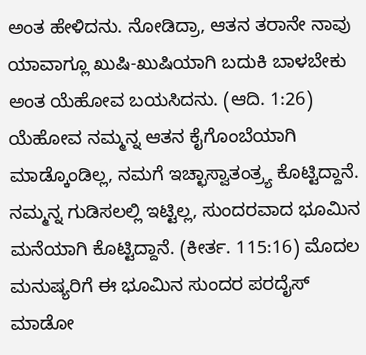ಅಂತ ಹೇಳಿದನು. ನೋಡಿದ್ರಾ, ಆತನ ತರಾನೇ ನಾವು ಯಾವಾಗ್ಲೂ ಖುಷಿ-ಖುಷಿಯಾಗಿ ಬದುಕಿ ಬಾಳಬೇಕು ಅಂತ ಯೆಹೋವ ಬಯಸಿದನು. (ಆದಿ. 1:26) ಯೆಹೋವ ನಮ್ಮನ್ನ ಆತನ ಕೈಗೊಂಬೆಯಾಗಿ ಮಾಡ್ಕೊಂಡಿಲ್ಲ, ನಮಗೆ ಇಚ್ಛಾಸ್ವಾತಂತ್ರ್ಯ ಕೊಟ್ಟಿದ್ದಾನೆ. ನಮ್ಮನ್ನ ಗುಡಿಸಲಲ್ಲಿ ಇಟ್ಟಿಲ್ಲ, ಸುಂದರವಾದ ಭೂಮಿನ ಮನೆಯಾಗಿ ಕೊಟ್ಟಿದ್ದಾನೆ. (ಕೀರ್ತ. 115:16) ಮೊದಲ ಮನುಷ್ಯರಿಗೆ ಈ ಭೂಮಿನ ಸುಂದರ ಪರದೈಸ್ ಮಾಡೋ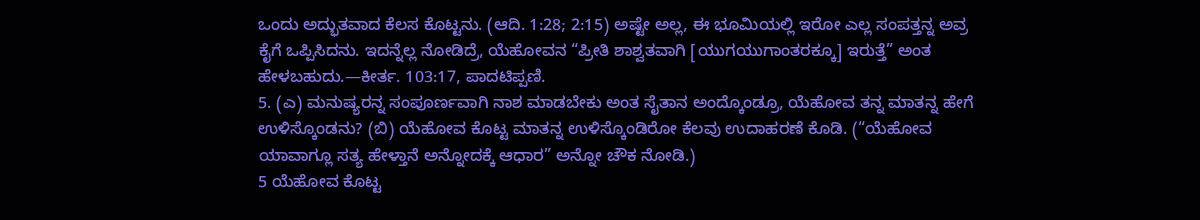ಒಂದು ಅದ್ಭುತವಾದ ಕೆಲಸ ಕೊಟ್ಟನು. (ಆದಿ. 1:28; 2:15) ಅಷ್ಟೇ ಅಲ್ಲ, ಈ ಭೂಮಿಯಲ್ಲಿ ಇರೋ ಎಲ್ಲ ಸಂಪತ್ತನ್ನ ಅವ್ರ ಕೈಗೆ ಒಪ್ಪಿಸಿದನು. ಇದನ್ನೆಲ್ಲ ನೋಡಿದ್ರೆ, ಯೆಹೋವನ “ಪ್ರೀತಿ ಶಾಶ್ವತವಾಗಿ [ಯುಗಯುಗಾಂತರಕ್ಕೂ] ಇರುತ್ತೆ” ಅಂತ ಹೇಳಬಹುದು.—ಕೀರ್ತ. 103:17, ಪಾದಟಿಪ್ಪಣಿ.
5. (ಎ) ಮನುಷ್ಯರನ್ನ ಸಂಪೂರ್ಣವಾಗಿ ನಾಶ ಮಾಡಬೇಕು ಅಂತ ಸೈತಾನ ಅಂದ್ಕೊಂಡ್ರೂ, ಯೆಹೋವ ತನ್ನ ಮಾತನ್ನ ಹೇಗೆ ಉಳಿಸ್ಕೊಂಡನು? (ಬಿ) ಯೆಹೋವ ಕೊಟ್ಟ ಮಾತನ್ನ ಉಳಿಸ್ಕೊಂಡಿರೋ ಕೆಲವು ಉದಾಹರಣೆ ಕೊಡಿ. (“ಯೆಹೋವ ಯಾವಾಗ್ಲೂ ಸತ್ಯ ಹೇಳ್ತಾನೆ ಅನ್ನೋದಕ್ಕೆ ಆಧಾರ” ಅನ್ನೋ ಚೌಕ ನೋಡಿ.)
5 ಯೆಹೋವ ಕೊಟ್ಟ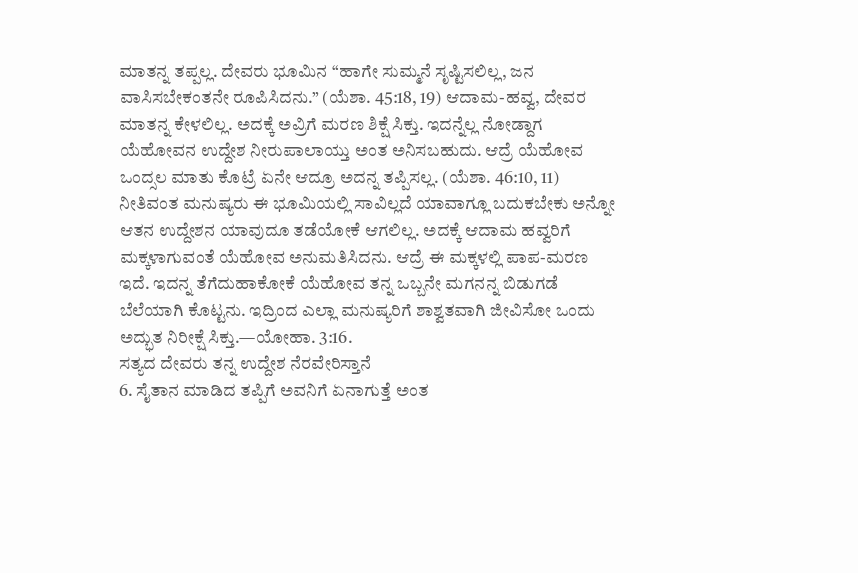ಮಾತನ್ನ ತಪ್ಪಲ್ಲ. ದೇವರು ಭೂಮಿನ “ಹಾಗೇ ಸುಮ್ಮನೆ ಸೃಷ್ಟಿಸಲಿಲ್ಲ, ಜನ ವಾಸಿಸಬೇಕಂತನೇ ರೂಪಿಸಿದನು.” (ಯೆಶಾ. 45:18, 19) ಆದಾಮ-ಹವ್ವ, ದೇವರ ಮಾತನ್ನ ಕೇಳಲಿಲ್ಲ. ಅದಕ್ಕೆ ಅವ್ರಿಗೆ ಮರಣ ಶಿಕ್ಷೆ ಸಿಕ್ತು. ಇದನ್ನೆಲ್ಲ ನೋಡ್ದಾಗ ಯೆಹೋವನ ಉದ್ದೇಶ ನೀರುಪಾಲಾಯ್ತು ಅಂತ ಅನಿಸಬಹುದು. ಆದ್ರೆ ಯೆಹೋವ ಒಂದ್ಸಲ ಮಾತು ಕೊಟ್ರೆ ಏನೇ ಆದ್ರೂ ಅದನ್ನ ತಪ್ಪಿಸಲ್ಲ. (ಯೆಶಾ. 46:10, 11) ನೀತಿವಂತ ಮನುಷ್ಯರು ಈ ಭೂಮಿಯಲ್ಲಿ ಸಾವಿಲ್ಲದೆ ಯಾವಾಗ್ಲೂ ಬದುಕಬೇಕು ಅನ್ನೋ ಆತನ ಉದ್ದೇಶನ ಯಾವುದೂ ತಡೆಯೋಕೆ ಆಗಲಿಲ್ಲ. ಅದಕ್ಕೆ ಆದಾಮ ಹವ್ವರಿಗೆ ಮಕ್ಕಳಾಗುವಂತೆ ಯೆಹೋವ ಅನುಮತಿಸಿದನು. ಆದ್ರೆ ಈ ಮಕ್ಕಳಲ್ಲಿ ಪಾಪ-ಮರಣ ಇದೆ. ಇದನ್ನ ತೆಗೆದುಹಾಕೋಕೆ ಯೆಹೋವ ತನ್ನ ಒಬ್ಬನೇ ಮಗನನ್ನ ಬಿಡುಗಡೆ ಬೆಲೆಯಾಗಿ ಕೊಟ್ಟನು. ಇದ್ರಿಂದ ಎಲ್ಲಾ ಮನುಷ್ಯರಿಗೆ ಶಾಶ್ವತವಾಗಿ ಜೀವಿಸೋ ಒಂದು ಅದ್ಭುತ ನಿರೀಕ್ಷೆ ಸಿಕ್ತು.—ಯೋಹಾ. 3:16.
ಸತ್ಯದ ದೇವರು ತನ್ನ ಉದ್ದೇಶ ನೆರವೇರಿಸ್ತಾನೆ
6. ಸೈತಾನ ಮಾಡಿದ ತಪ್ಪಿಗೆ ಅವನಿಗೆ ಏನಾಗುತ್ತೆ ಅಂತ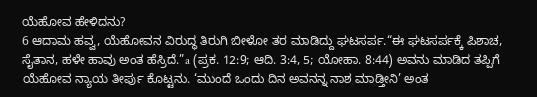ಯೆಹೋವ ಹೇಳಿದನು?
6 ಆದಾಮ ಹವ್ವ, ಯೆಹೋವನ ವಿರುದ್ಧ ತಿರುಗಿ ಬೀಳೋ ತರ ಮಾಡಿದ್ದು ಘಟಸರ್ಪ.“ಈ ಘಟಸರ್ಪಕ್ಕೆ ಪಿಶಾಚ, ಸೈತಾನ, ಹಳೇ ಹಾವು ಅಂತ ಹೆಸ್ರಿದೆ.”a (ಪ್ರಕ. 12:9; ಆದಿ. 3:4, 5; ಯೋಹಾ. 8:44) ಅವನು ಮಾಡಿದ ತಪ್ಪಿಗೆ ಯೆಹೋವ ನ್ಯಾಯ ತೀರ್ಪು ಕೊಟ್ಟನು. ‘ಮುಂದೆ ಒಂದು ದಿನ ಅವನನ್ನ ನಾಶ ಮಾಡ್ತೀನಿ’ ಅಂತ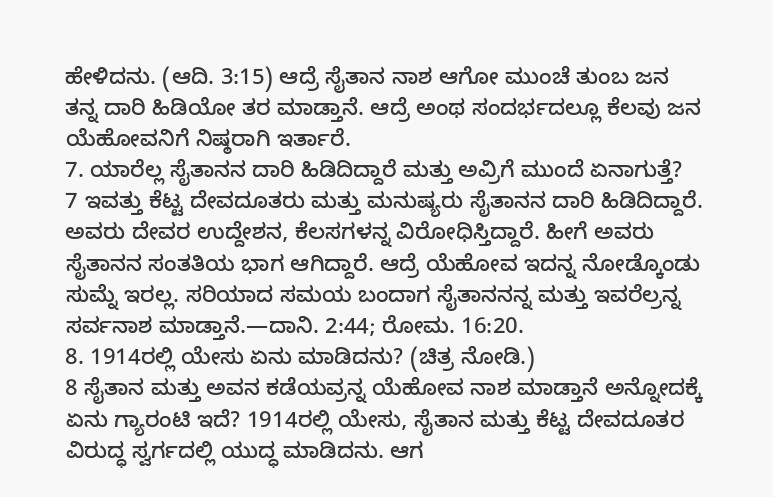ಹೇಳಿದನು. (ಆದಿ. 3:15) ಆದ್ರೆ ಸೈತಾನ ನಾಶ ಆಗೋ ಮುಂಚೆ ತುಂಬ ಜನ ತನ್ನ ದಾರಿ ಹಿಡಿಯೋ ತರ ಮಾಡ್ತಾನೆ. ಆದ್ರೆ ಅಂಥ ಸಂದರ್ಭದಲ್ಲೂ ಕೆಲವು ಜನ ಯೆಹೋವನಿಗೆ ನಿಷ್ಠರಾಗಿ ಇರ್ತಾರೆ.
7. ಯಾರೆಲ್ಲ ಸೈತಾನನ ದಾರಿ ಹಿಡಿದಿದ್ದಾರೆ ಮತ್ತು ಅವ್ರಿಗೆ ಮುಂದೆ ಏನಾಗುತ್ತೆ?
7 ಇವತ್ತು ಕೆಟ್ಟ ದೇವದೂತರು ಮತ್ತು ಮನುಷ್ಯರು ಸೈತಾನನ ದಾರಿ ಹಿಡಿದಿದ್ದಾರೆ. ಅವರು ದೇವರ ಉದ್ದೇಶನ, ಕೆಲಸಗಳನ್ನ ವಿರೋಧಿಸ್ತಿದ್ದಾರೆ. ಹೀಗೆ ಅವರು ಸೈತಾನನ ಸಂತತಿಯ ಭಾಗ ಆಗಿದ್ದಾರೆ. ಆದ್ರೆ ಯೆಹೋವ ಇದನ್ನ ನೋಡ್ಕೊಂಡು ಸುಮ್ನೆ ಇರಲ್ಲ. ಸರಿಯಾದ ಸಮಯ ಬಂದಾಗ ಸೈತಾನನನ್ನ ಮತ್ತು ಇವರೆಲ್ರನ್ನ ಸರ್ವನಾಶ ಮಾಡ್ತಾನೆ.—ದಾನಿ. 2:44; ರೋಮ. 16:20.
8. 1914ರಲ್ಲಿ ಯೇಸು ಏನು ಮಾಡಿದನು? (ಚಿತ್ರ ನೋಡಿ.)
8 ಸೈತಾನ ಮತ್ತು ಅವನ ಕಡೆಯವ್ರನ್ನ ಯೆಹೋವ ನಾಶ ಮಾಡ್ತಾನೆ ಅನ್ನೋದಕ್ಕೆ ಏನು ಗ್ಯಾರಂಟಿ ಇದೆ? 1914ರಲ್ಲಿ ಯೇಸು, ಸೈತಾನ ಮತ್ತು ಕೆಟ್ಟ ದೇವದೂತರ ವಿರುದ್ಧ ಸ್ವರ್ಗದಲ್ಲಿ ಯುದ್ಧ ಮಾಡಿದನು. ಆಗ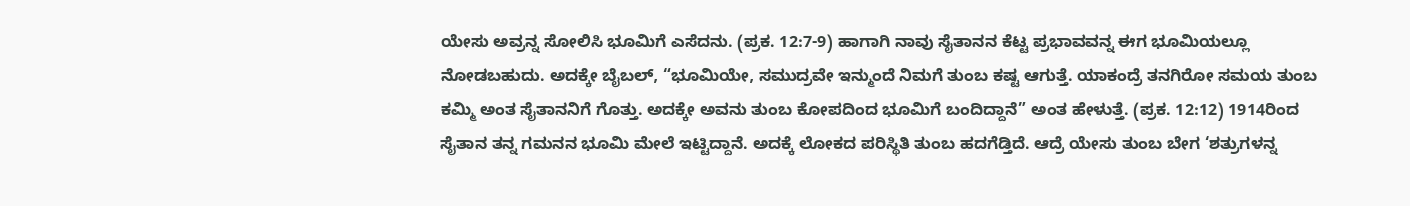ಯೇಸು ಅವ್ರನ್ನ ಸೋಲಿಸಿ ಭೂಮಿಗೆ ಎಸೆದನು. (ಪ್ರಕ. 12:7-9) ಹಾಗಾಗಿ ನಾವು ಸೈತಾನನ ಕೆಟ್ಟ ಪ್ರಭಾವವನ್ನ ಈಗ ಭೂಮಿಯಲ್ಲೂ ನೋಡಬಹುದು. ಅದಕ್ಕೇ ಬೈಬಲ್, “ಭೂಮಿಯೇ, ಸಮುದ್ರವೇ ಇನ್ಮುಂದೆ ನಿಮಗೆ ತುಂಬ ಕಷ್ಟ ಆಗುತ್ತೆ. ಯಾಕಂದ್ರೆ ತನಗಿರೋ ಸಮಯ ತುಂಬ ಕಮ್ಮಿ ಅಂತ ಸೈತಾನನಿಗೆ ಗೊತ್ತು. ಅದಕ್ಕೇ ಅವನು ತುಂಬ ಕೋಪದಿಂದ ಭೂಮಿಗೆ ಬಂದಿದ್ದಾನೆ” ಅಂತ ಹೇಳುತ್ತೆ. (ಪ್ರಕ. 12:12) 1914ರಿಂದ ಸೈತಾನ ತನ್ನ ಗಮನನ ಭೂಮಿ ಮೇಲೆ ಇಟ್ಟಿದ್ದಾನೆ. ಅದಕ್ಕೆ ಲೋಕದ ಪರಿಸ್ಥಿತಿ ತುಂಬ ಹದಗೆಡ್ತಿದೆ. ಆದ್ರೆ ಯೇಸು ತುಂಬ ಬೇಗ ‘ಶತ್ರುಗಳನ್ನ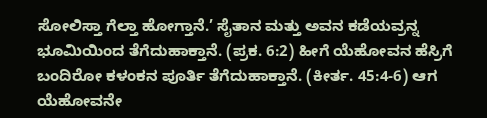ಸೋಲಿಸ್ತಾ ಗೆಲ್ತಾ ಹೋಗ್ತಾನೆ.’ ಸೈತಾನ ಮತ್ತು ಅವನ ಕಡೆಯವ್ರನ್ನ ಭೂಮಿಯಿಂದ ತೆಗೆದುಹಾಕ್ತಾನೆ. (ಪ್ರಕ. 6:2) ಹೀಗೆ ಯೆಹೋವನ ಹೆಸ್ರಿಗೆ ಬಂದಿರೋ ಕಳಂಕನ ಪೂರ್ತಿ ತೆಗೆದುಹಾಕ್ತಾನೆ. (ಕೀರ್ತ. 45:4-6) ಆಗ ಯೆಹೋವನೇ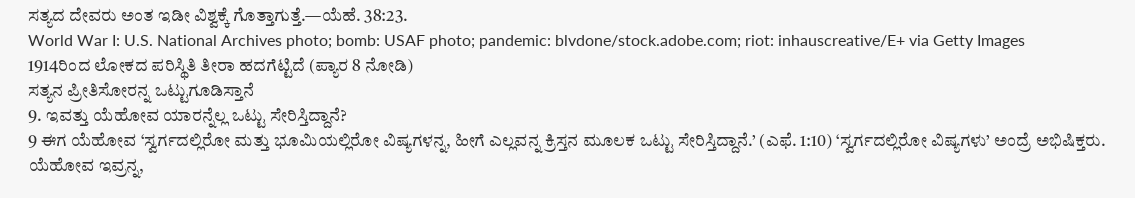ಸತ್ಯದ ದೇವರು ಅಂತ ಇಡೀ ವಿಶ್ವಕ್ಕೆ ಗೊತ್ತಾಗುತ್ತೆ.—ಯೆಹೆ. 38:23.
World War I: U.S. National Archives photo; bomb: USAF photo; pandemic: blvdone/stock.adobe.com; riot: inhauscreative/E+ via Getty Images
1914ರಿಂದ ಲೋಕದ ಪರಿಸ್ಥಿತಿ ತೀರಾ ಹದಗೆಟ್ಟಿದೆ (ಪ್ಯಾರ 8 ನೋಡಿ)
ಸತ್ಯನ ಪ್ರೀತಿಸೋರನ್ನ ಒಟ್ಟುಗೂಡಿಸ್ತಾನೆ
9. ಇವತ್ತು ಯೆಹೋವ ಯಾರನ್ನೆಲ್ಲ ಒಟ್ಟು ಸೇರಿಸ್ತಿದ್ದಾನೆ?
9 ಈಗ ಯೆಹೋವ ‘ಸ್ವರ್ಗದಲ್ಲಿರೋ ಮತ್ತು ಭೂಮಿಯಲ್ಲಿರೋ ವಿಷ್ಯಗಳನ್ನ, ಹೀಗೆ ಎಲ್ಲವನ್ನ ಕ್ರಿಸ್ತನ ಮೂಲಕ ಒಟ್ಟು ಸೇರಿಸ್ತಿದ್ದಾನೆ.’ (ಎಫೆ. 1:10) ‘ಸ್ವರ್ಗದಲ್ಲಿರೋ ವಿಷ್ಯಗಳು’ ಅಂದ್ರೆ ಅಭಿಷಿಕ್ತರು. ಯೆಹೋವ ಇವ್ರನ್ನ,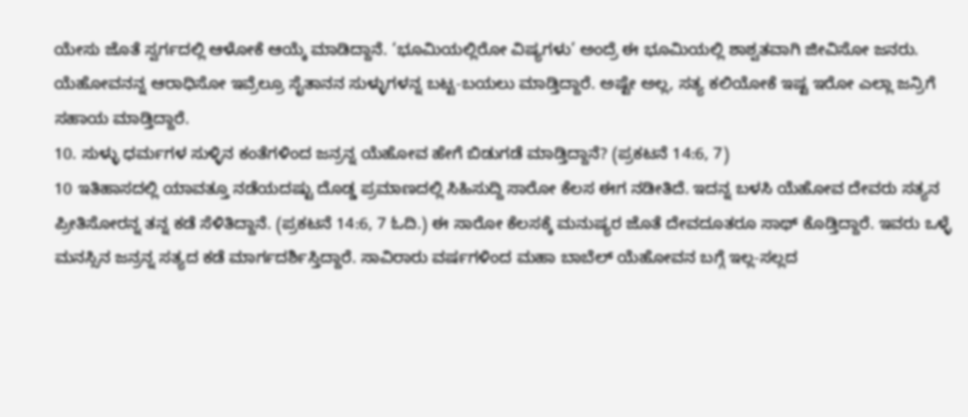ಯೇಸು ಜೊತೆ ಸ್ವರ್ಗದಲ್ಲಿ ಆಳೋಕೆ ಆಯ್ಕೆ ಮಾಡಿದ್ದಾನೆ. ‘ಭೂಮಿಯಲ್ಲಿರೋ ವಿಷ್ಯಗಳು’ ಅಂದ್ರೆ ಈ ಭೂಮಿಯಲ್ಲಿ ಶಾಶ್ವತವಾಗಿ ಜೀವಿಸೋ ಜನರು. ಯೆಹೋವನನ್ನ ಆರಾಧಿಸೋ ಇವ್ರೆಲ್ರೂ ಸೈತಾನನ ಸುಳ್ಳುಗಳನ್ನ ಬಟ್ಟ-ಬಯಲು ಮಾಡ್ತಿದ್ದಾರೆ. ಅಷ್ಟೇ ಅಲ್ಲ, ಸತ್ಯ ಕಲಿಯೋಕೆ ಇಷ್ಟ ಇರೋ ಎಲ್ಲಾ ಜನ್ರಿಗೆ ಸಹಾಯ ಮಾಡ್ತಿದ್ದಾರೆ.
10. ಸುಳ್ಳು ಧರ್ಮಗಳ ಸುಳ್ಳಿನ ಕಂತೆಗಳಿಂದ ಜನ್ರನ್ನ ಯೆಹೋವ ಹೇಗೆ ಬಿಡುಗಡೆ ಮಾಡ್ತಿದ್ದಾನೆ? (ಪ್ರಕಟನೆ 14:6, 7)
10 ಇತಿಹಾಸದಲ್ಲಿ ಯಾವತ್ತೂ ನಡೆಯದಷ್ಟು ದೊಡ್ಡ ಪ್ರಮಾಣದಲ್ಲಿ ಸಿಹಿಸುದ್ದಿ ಸಾರೋ ಕೆಲಸ ಈಗ ನಡೀತಿದೆ. ಇದನ್ನ ಬಳಸಿ ಯೆಹೋವ ದೇವರು ಸತ್ಯನ ಪ್ರೀತಿಸೋರನ್ನ ತನ್ನ ಕಡೆ ಸೆಳಿತಿದ್ದಾನೆ. (ಪ್ರಕಟನೆ 14:6, 7 ಓದಿ.) ಈ ಸಾರೋ ಕೆಲಸಕ್ಕೆ ಮನುಷ್ಯರ ಜೊತೆ ದೇವದೂತರೂ ಸಾಥ್ ಕೊಡ್ತಿದ್ದಾರೆ. ಇವರು ಒಳ್ಳೆ ಮನಸ್ಸಿನ ಜನ್ರನ್ನ ಸತ್ಯದ ಕಡೆ ಮಾರ್ಗದರ್ಶಿಸ್ತಿದ್ದಾರೆ. ಸಾವಿರಾರು ವರ್ಷಗಳಿಂದ ಮಹಾ ಬಾಬೆಲ್ ಯೆಹೋವನ ಬಗ್ಗೆ ಇಲ್ಲ-ಸಲ್ಲದ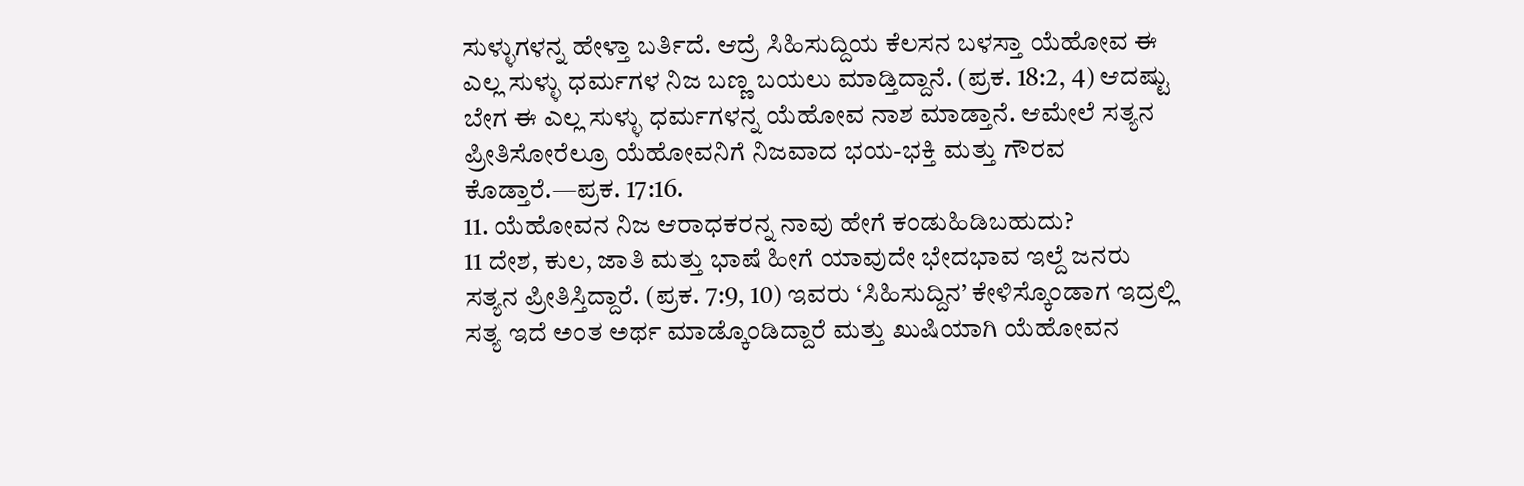ಸುಳ್ಳುಗಳನ್ನ ಹೇಳ್ತಾ ಬರ್ತಿದೆ. ಆದ್ರೆ ಸಿಹಿಸುದ್ದಿಯ ಕೆಲಸನ ಬಳಸ್ತಾ ಯೆಹೋವ ಈ ಎಲ್ಲ ಸುಳ್ಳು ಧರ್ಮಗಳ ನಿಜ ಬಣ್ಣ ಬಯಲು ಮಾಡ್ತಿದ್ದಾನೆ. (ಪ್ರಕ. 18:2, 4) ಆದಷ್ಟು ಬೇಗ ಈ ಎಲ್ಲ ಸುಳ್ಳು ಧರ್ಮಗಳನ್ನ ಯೆಹೋವ ನಾಶ ಮಾಡ್ತಾನೆ. ಆಮೇಲೆ ಸತ್ಯನ ಪ್ರೀತಿಸೋರೆಲ್ರೂ ಯೆಹೋವನಿಗೆ ನಿಜವಾದ ಭಯ-ಭಕ್ತಿ ಮತ್ತು ಗೌರವ ಕೊಡ್ತಾರೆ.—ಪ್ರಕ. 17:16.
11. ಯೆಹೋವನ ನಿಜ ಆರಾಧಕರನ್ನ ನಾವು ಹೇಗೆ ಕಂಡುಹಿಡಿಬಹುದು?
11 ದೇಶ, ಕುಲ, ಜಾತಿ ಮತ್ತು ಭಾಷೆ ಹೀಗೆ ಯಾವುದೇ ಭೇದಭಾವ ಇಲ್ದೆ ಜನರು ಸತ್ಯನ ಪ್ರೀತಿಸ್ತಿದ್ದಾರೆ. (ಪ್ರಕ. 7:9, 10) ಇವರು ‘ಸಿಹಿಸುದ್ದಿನ’ ಕೇಳಿಸ್ಕೊಂಡಾಗ ಇದ್ರಲ್ಲಿ ಸತ್ಯ ಇದೆ ಅಂತ ಅರ್ಥ ಮಾಡ್ಕೊಂಡಿದ್ದಾರೆ ಮತ್ತು ಖುಷಿಯಾಗಿ ಯೆಹೋವನ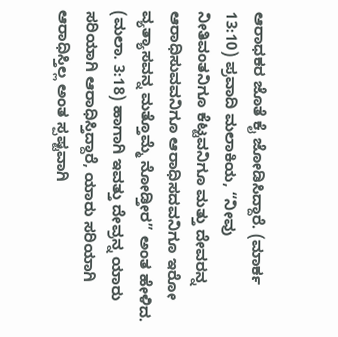ಆರಾಧಕರ ಜೊತೆ ಕೈ ಜೋಡಿಸಿದ್ದಾರೆ. (ಮಾರ್ಕ 13:10) ಪ್ರವಾದಿ ಮಲಾಕಿಯ, “ನೀವು ನೀತಿವಂತನಿಗೂ ಕೆಟ್ಟವನಿಗೂ ಮತ್ತು ದೇವರನ್ನ ಆರಾಧಿಸುವವನಿಗೂ ಆರಾಧಿಸದವನಿಗೂ ಇರೋ ವ್ಯತ್ಯಾಸವನ್ನ ಮತ್ತೊಮ್ಮೆ ನೋಡ್ತೀರ” ಅಂತ ಹೇಳಿದ. (ಮಲಾ. 3:18) ಹಾಗಾಗಿ ಇವತ್ತು ದೇವ್ರನ್ನ ಯಾರು ಸರಿಯಾಗಿ ಆರಾಧಿಸ್ತಿದ್ದಾರೆ, ಯಾರು ಸರಿಯಾಗಿ ಆರಾಧಿಸ್ತಿಲ್ಲ ಅಂತ ಸ್ಪಷ್ಟವಾಗಿ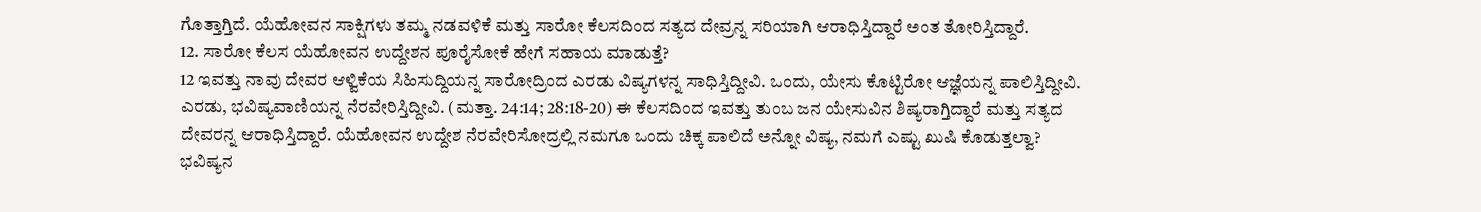ಗೊತ್ತಾಗ್ತಿದೆ. ಯೆಹೋವನ ಸಾಕ್ಷಿಗಳು ತಮ್ಮ ನಡವಳಿಕೆ ಮತ್ತು ಸಾರೋ ಕೆಲಸದಿಂದ ಸತ್ಯದ ದೇವ್ರನ್ನ ಸರಿಯಾಗಿ ಆರಾಧಿಸ್ತಿದ್ದಾರೆ ಅಂತ ತೋರಿಸ್ತಿದ್ದಾರೆ.
12. ಸಾರೋ ಕೆಲಸ ಯೆಹೋವನ ಉದ್ದೇಶನ ಪೂರೈಸೋಕೆ ಹೇಗೆ ಸಹಾಯ ಮಾಡುತ್ತೆ?
12 ಇವತ್ತು ನಾವು ದೇವರ ಆಳ್ವಿಕೆಯ ಸಿಹಿಸುದ್ದಿಯನ್ನ ಸಾರೋದ್ರಿಂದ ಎರಡು ವಿಷ್ಯಗಳನ್ನ ಸಾಧಿಸ್ತಿದ್ದೀವಿ. ಒಂದು, ಯೇಸು ಕೊಟ್ಟಿರೋ ಆಜ್ಞೆಯನ್ನ ಪಾಲಿಸ್ತಿದ್ದೀವಿ. ಎರಡು, ಭವಿಷ್ಯವಾಣಿಯನ್ನ ನೆರವೇರಿಸ್ತಿದ್ದೀವಿ. (ಮತ್ತಾ. 24:14; 28:18-20) ಈ ಕೆಲಸದಿಂದ ಇವತ್ತು ತುಂಬ ಜನ ಯೇಸುವಿನ ಶಿಷ್ಯರಾಗ್ತಿದ್ದಾರೆ ಮತ್ತು ಸತ್ಯದ ದೇವರನ್ನ ಆರಾಧಿಸ್ತಿದ್ದಾರೆ. ಯೆಹೋವನ ಉದ್ದೇಶ ನೆರವೇರಿಸೋದ್ರಲ್ಲಿ ನಮಗೂ ಒಂದು ಚಿಕ್ಕ ಪಾಲಿದೆ ಅನ್ನೋ ವಿಷ್ಯ, ನಮಗೆ ಎಷ್ಟು ಖುಷಿ ಕೊಡುತ್ತಲ್ವಾ?
ಭವಿಷ್ಯನ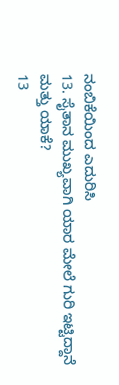ನಂಬಿಕೆಯಿಂದ ಎದುರಿಸಿ
13. ಸೈತಾನ ಮುಖ್ಯವಾಗಿ ಯಾರ ಮೇಲೆ ಗುರಿ ಇಟ್ಟಿದ್ದಾನೆ ಮತ್ತು ಯಾಕೆ?
13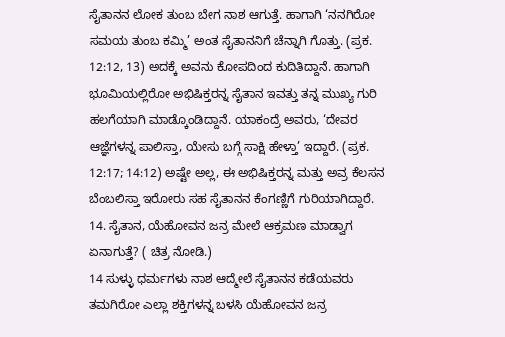ಸೈತಾನನ ಲೋಕ ತುಂಬ ಬೇಗ ನಾಶ ಆಗುತ್ತೆ. ಹಾಗಾಗಿ ‘ನನಗಿರೋ ಸಮಯ ತುಂಬ ಕಮ್ಮಿ’ ಅಂತ ಸೈತಾನನಿಗೆ ಚೆನ್ನಾಗಿ ಗೊತ್ತು. (ಪ್ರಕ. 12:12, 13) ಅದಕ್ಕೆ ಅವನು ಕೋಪದಿಂದ ಕುದಿತಿದ್ದಾನೆ. ಹಾಗಾಗಿ ಭೂಮಿಯಲ್ಲಿರೋ ಅಭಿಷಿಕ್ತರನ್ನ ಸೈತಾನ ಇವತ್ತು ತನ್ನ ಮುಖ್ಯ ಗುರಿ ಹಲಗೆಯಾಗಿ ಮಾಡ್ಕೊಂಡಿದ್ದಾನೆ. ಯಾಕಂದ್ರೆ ಅವರು, ‘ದೇವರ ಆಜ್ಞೆಗಳನ್ನ ಪಾಲಿಸ್ತಾ, ಯೇಸು ಬಗ್ಗೆ ಸಾಕ್ಷಿ ಹೇಳ್ತಾ’ ಇದ್ದಾರೆ. (ಪ್ರಕ. 12:17; 14:12) ಅಷ್ಟೇ ಅಲ್ಲ, ಈ ಅಭಿಷಿಕ್ತರನ್ನ ಮತ್ತು ಅವ್ರ ಕೆಲಸನ ಬೆಂಬಲಿಸ್ತಾ ಇರೋರು ಸಹ ಸೈತಾನನ ಕೆಂಗಣ್ಣಿಗೆ ಗುರಿಯಾಗಿದ್ದಾರೆ.
14. ಸೈತಾನ, ಯೆಹೋವನ ಜನ್ರ ಮೇಲೆ ಆಕ್ರಮಣ ಮಾಡ್ವಾಗ ಏನಾಗುತ್ತೆ? ( ಚಿತ್ರ ನೋಡಿ.)
14 ಸುಳ್ಳು ಧರ್ಮಗಳು ನಾಶ ಆದ್ಮೇಲೆ ಸೈತಾನನ ಕಡೆಯವರು ತಮಗಿರೋ ಎಲ್ಲಾ ಶಕ್ತಿಗಳನ್ನ ಬಳಸಿ ಯೆಹೋವನ ಜನ್ರ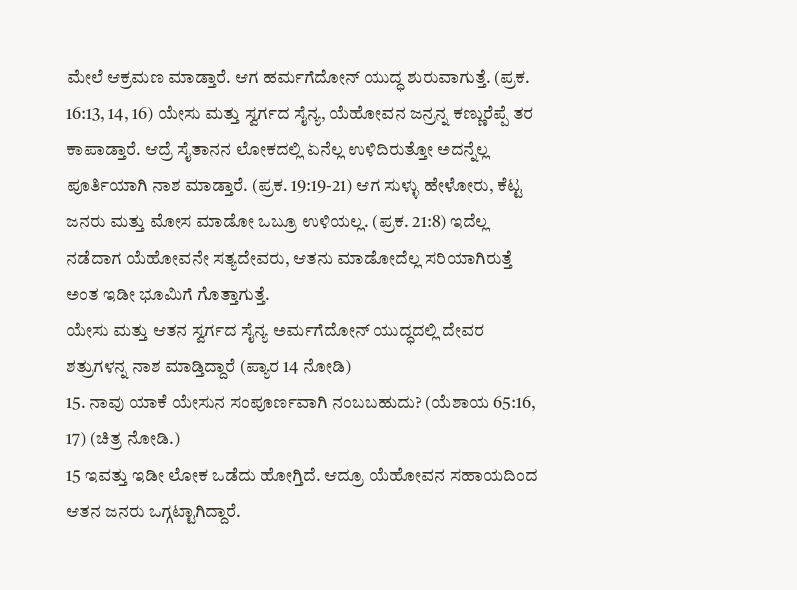ಮೇಲೆ ಆಕ್ರಮಣ ಮಾಡ್ತಾರೆ. ಆಗ ಹರ್ಮಗೆದೋನ್ ಯುದ್ಧ ಶುರುವಾಗುತ್ತೆ. (ಪ್ರಕ. 16:13, 14, 16) ಯೇಸು ಮತ್ತು ಸ್ವರ್ಗದ ಸೈನ್ಯ, ಯೆಹೋವನ ಜನ್ರನ್ನ ಕಣ್ಣುರೆಪ್ಪೆ ತರ ಕಾಪಾಡ್ತಾರೆ. ಆದ್ರೆ ಸೈತಾನನ ಲೋಕದಲ್ಲಿ ಏನೆಲ್ಲ ಉಳಿದಿರುತ್ತೋ ಅದನ್ನೆಲ್ಲ ಪೂರ್ತಿಯಾಗಿ ನಾಶ ಮಾಡ್ತಾರೆ. (ಪ್ರಕ. 19:19-21) ಆಗ ಸುಳ್ಳು ಹೇಳೋರು, ಕೆಟ್ಟ ಜನರು ಮತ್ತು ಮೋಸ ಮಾಡೋ ಒಬ್ರೂ ಉಳಿಯಲ್ಲ. (ಪ್ರಕ. 21:8) ಇದೆಲ್ಲ ನಡೆದಾಗ ಯೆಹೋವನೇ ಸತ್ಯದೇವರು, ಆತನು ಮಾಡೋದೆಲ್ಲ ಸರಿಯಾಗಿರುತ್ತೆ ಅಂತ ಇಡೀ ಭೂಮಿಗೆ ಗೊತ್ತಾಗುತ್ತೆ.
ಯೇಸು ಮತ್ತು ಆತನ ಸ್ವರ್ಗದ ಸೈನ್ಯ ಅರ್ಮಗೆದೋನ್ ಯುದ್ಧದಲ್ಲಿ ದೇವರ ಶತ್ರುಗಳನ್ನ ನಾಶ ಮಾಡ್ತಿದ್ದಾರೆ (ಪ್ಯಾರ 14 ನೋಡಿ)
15. ನಾವು ಯಾಕೆ ಯೇಸುನ ಸಂಪೂರ್ಣವಾಗಿ ನಂಬಬಹುದು? (ಯೆಶಾಯ 65:16, 17) (ಚಿತ್ರ ನೋಡಿ.)
15 ಇವತ್ತು ಇಡೀ ಲೋಕ ಒಡೆದು ಹೋಗ್ತಿದೆ. ಆದ್ರೂ ಯೆಹೋವನ ಸಹಾಯದಿಂದ ಆತನ ಜನರು ಒಗ್ಗಟ್ಟಾಗಿದ್ದಾರೆ.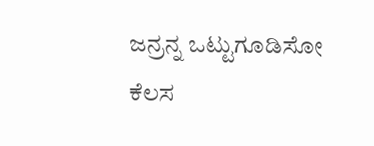ಜನ್ರನ್ನ ಒಟ್ಟುಗೂಡಿಸೋ ಕೆಲಸ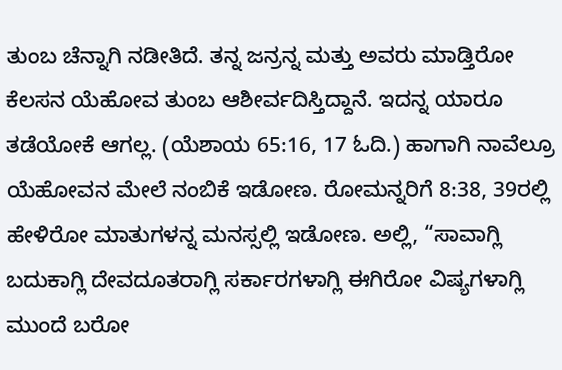ತುಂಬ ಚೆನ್ನಾಗಿ ನಡೀತಿದೆ. ತನ್ನ ಜನ್ರನ್ನ ಮತ್ತು ಅವರು ಮಾಡ್ತಿರೋ ಕೆಲಸನ ಯೆಹೋವ ತುಂಬ ಆಶೀರ್ವದಿಸ್ತಿದ್ದಾನೆ. ಇದನ್ನ ಯಾರೂ ತಡೆಯೋಕೆ ಆಗಲ್ಲ. (ಯೆಶಾಯ 65:16, 17 ಓದಿ.) ಹಾಗಾಗಿ ನಾವೆಲ್ರೂ ಯೆಹೋವನ ಮೇಲೆ ನಂಬಿಕೆ ಇಡೋಣ. ರೋಮನ್ನರಿಗೆ 8:38, 39ರಲ್ಲಿ ಹೇಳಿರೋ ಮಾತುಗಳನ್ನ ಮನಸ್ಸಲ್ಲಿ ಇಡೋಣ. ಅಲ್ಲಿ, “ಸಾವಾಗ್ಲಿ ಬದುಕಾಗ್ಲಿ ದೇವದೂತರಾಗ್ಲಿ ಸರ್ಕಾರಗಳಾಗ್ಲಿ ಈಗಿರೋ ವಿಷ್ಯಗಳಾಗ್ಲಿ ಮುಂದೆ ಬರೋ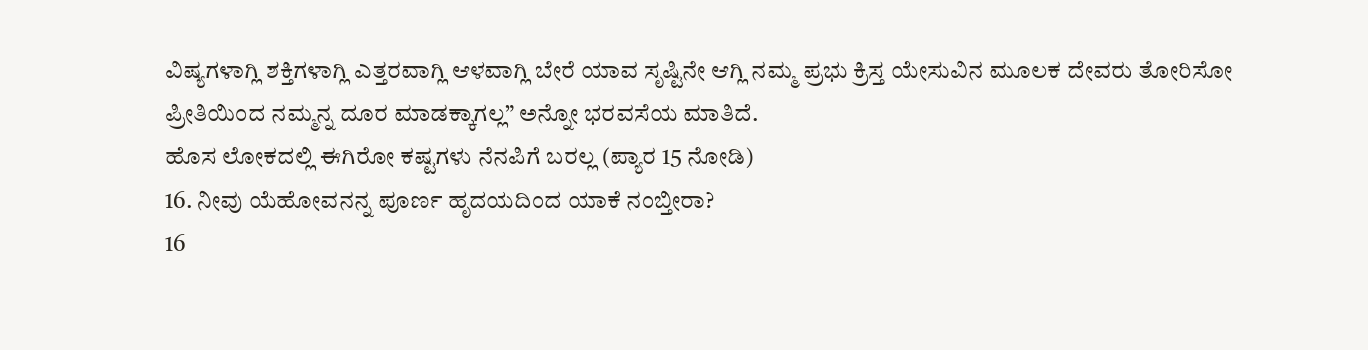ವಿಷ್ಯಗಳಾಗ್ಲಿ ಶಕ್ತಿಗಳಾಗ್ಲಿ ಎತ್ತರವಾಗ್ಲಿ ಆಳವಾಗ್ಲಿ ಬೇರೆ ಯಾವ ಸೃಷ್ಟಿನೇ ಆಗ್ಲಿ ನಮ್ಮ ಪ್ರಭು ಕ್ರಿಸ್ತ ಯೇಸುವಿನ ಮೂಲಕ ದೇವರು ತೋರಿಸೋ ಪ್ರೀತಿಯಿಂದ ನಮ್ಮನ್ನ ದೂರ ಮಾಡಕ್ಕಾಗಲ್ಲ” ಅನ್ನೋ ಭರವಸೆಯ ಮಾತಿದೆ.
ಹೊಸ ಲೋಕದಲ್ಲಿ ಈಗಿರೋ ಕಷ್ಟಗಳು ನೆನಪಿಗೆ ಬರಲ್ಲ (ಪ್ಯಾರ 15 ನೋಡಿ)
16. ನೀವು ಯೆಹೋವನನ್ನ ಪೂರ್ಣ ಹೃದಯದಿಂದ ಯಾಕೆ ನಂಬ್ತೀರಾ?
16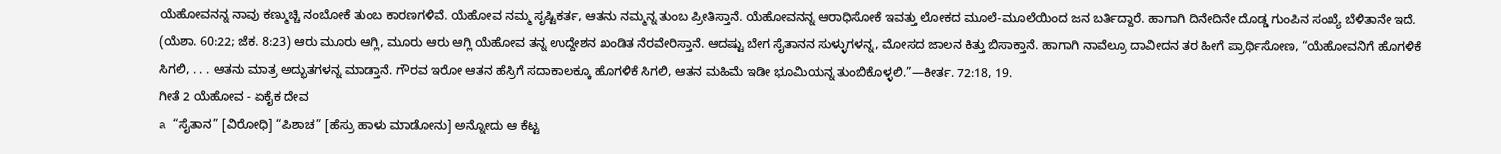ಯೆಹೋವನನ್ನ ನಾವು ಕಣ್ಮುಚ್ಚಿ ನಂಬೋಕೆ ತುಂಬ ಕಾರಣಗಳಿವೆ. ಯೆಹೋವ ನಮ್ಮ ಸೃಷ್ಟಿಕರ್ತ, ಆತನು ನಮ್ಮನ್ನ ತುಂಬ ಪ್ರೀತಿಸ್ತಾನೆ. ಯೆಹೋವನನ್ನ ಆರಾಧಿಸೋಕೆ ಇವತ್ತು ಲೋಕದ ಮೂಲೆ-ಮೂಲೆಯಿಂದ ಜನ ಬರ್ತಿದ್ದಾರೆ. ಹಾಗಾಗಿ ದಿನೇದಿನೇ ದೊಡ್ಡ ಗುಂಪಿನ ಸಂಖ್ಯೆ ಬೆಳಿತಾನೇ ಇದೆ. (ಯೆಶಾ. 60:22; ಜೆಕ. 8:23) ಆರು ಮೂರು ಆಗ್ಲಿ, ಮೂರು ಆರು ಆಗ್ಲಿ ಯೆಹೋವ ತನ್ನ ಉದ್ದೇಶನ ಖಂಡಿತ ನೆರವೇರಿಸ್ತಾನೆ. ಆದಷ್ಟು ಬೇಗ ಸೈತಾನನ ಸುಳ್ಳುಗಳನ್ನ, ಮೋಸದ ಜಾಲನ ಕಿತ್ತು ಬಿಸಾಕ್ತಾನೆ. ಹಾಗಾಗಿ ನಾವೆಲ್ರೂ ದಾವೀದನ ತರ ಹೀಗೆ ಪ್ರಾರ್ಥಿಸೋಣ, “ಯೆಹೋವನಿಗೆ ಹೊಗಳಿಕೆ ಸಿಗಲಿ, . . . ಆತನು ಮಾತ್ರ ಅದ್ಭುತಗಳನ್ನ ಮಾಡ್ತಾನೆ. ಗೌರವ ಇರೋ ಆತನ ಹೆಸ್ರಿಗೆ ಸದಾಕಾಲಕ್ಕೂ ಹೊಗಳಿಕೆ ಸಿಗಲಿ, ಆತನ ಮಹಿಮೆ ಇಡೀ ಭೂಮಿಯನ್ನ ತುಂಬಿಕೊಳ್ಳಲಿ.”—ಕೀರ್ತ. 72:18, 19.
ಗೀತೆ 2 ಯೆಹೋವ - ಏಕೈಕ ದೇವ
a “ಸೈತಾನ” [ವಿರೋಧಿ] “ಪಿಶಾಚ” [ಹೆಸ್ರು ಹಾಳು ಮಾಡೋನು] ಅನ್ನೋದು ಆ ಕೆಟ್ಟ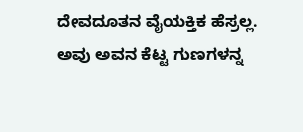ದೇವದೂತನ ವೈಯಕ್ತಿಕ ಹೆಸ್ರಲ್ಲ. ಅವು ಅವನ ಕೆಟ್ಟ ಗುಣಗಳನ್ನ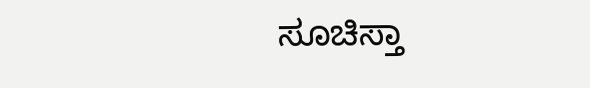ಸೂಚಿಸ್ತಾ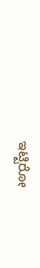ಇಟ್ಟಿರೋ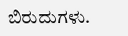ಬಿರುದುಗಳು.